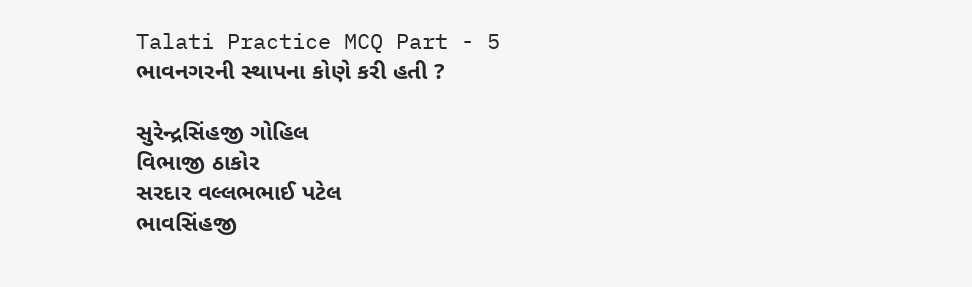Talati Practice MCQ Part - 5
ભાવનગરની સ્થાપના કોણે કરી હતી ?

સુરેન્દ્રસિંહજી ગોહિલ
વિભાજી ઠાકોર
સરદાર વલ્લભભાઈ પટેલ
ભાવસિંહજી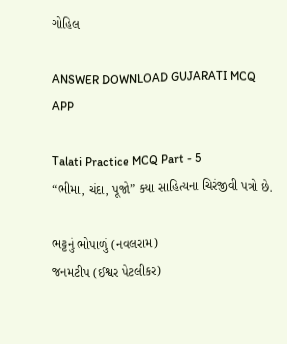ગોહિલ

ANSWER DOWNLOAD GUJARATI MCQ APP

Talati Practice MCQ Part - 5
“ભીમા, ચંદા, પૂજો” ક્યા સાહિત્યના ચિરંજીવી પત્રો છે.

ભટ્ટનું ભોપાળું (નવલરામ)
જનમટીપ (ઈશ્વર પેટલીકર)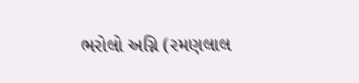ભરોલો અગ્નિ (રમણલાલ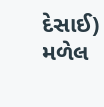દેસાઈ)
મળેલ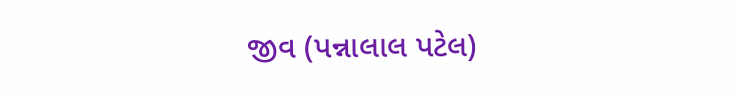જીવ (પન્નાલાલ પટેલ)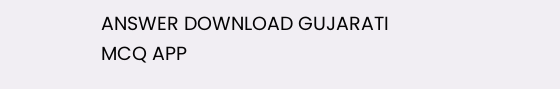ANSWER DOWNLOAD GUJARATI MCQ APP